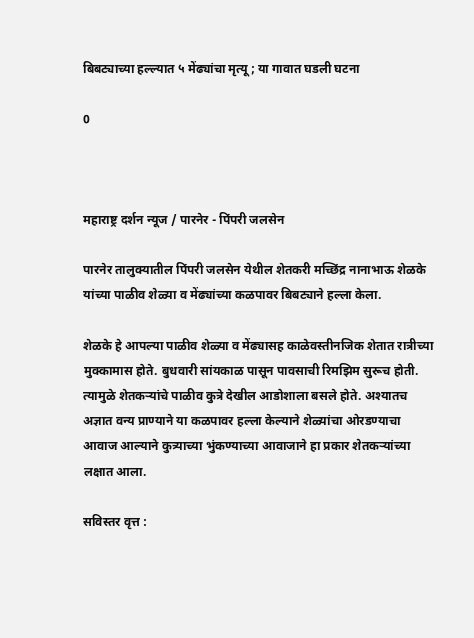बिबट्याच्या हल्ल्यात ५ मेंढ्यांचा मृत्यू ; या गावात घडली घटना

0



महाराष्ट्र दर्शन न्यूज / पारनेर - पिंपरी जलसेन

पारनेर तालुक्यातील पिंपरी जलसेन येथील शेतकरी मच्छिंद्र नानाभाऊ शेळके यांच्या पाळीव शेळ्या व मेंढ्यांच्या कळपावर बिबट्याने हल्ला केला.

शेळके हे आपल्या पाळीव शेळ्या व मेंढ्यासह काळेवस्तीनजिक शेतात रात्रीच्या मुक्कामास होते. बुधवारी सांयकाळ पासून पावसाची रिमझिम सुरूच होती. त्यामुळे शेतकऱ्यांचे पाळीव कुत्रे देखील आडोशाला बसले होते. अश्यातच अज्ञात वन्य प्राण्याने या कळपावर हल्ला केल्याने शेळ्यांचा ओरडण्याचा आवाज आल्याने कुत्र्याच्या भुंकण्याच्या आवाजाने हा प्रकार शेतकऱ्यांच्या लक्षात आला.

सविस्तर वृत्त :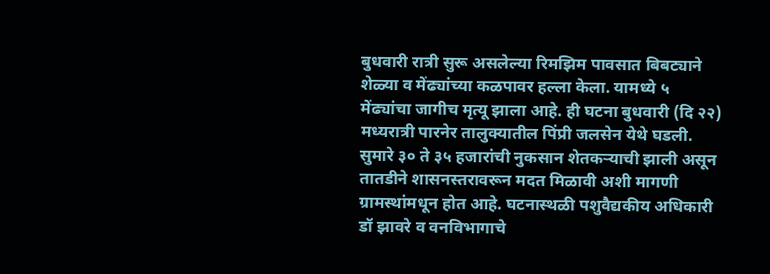बुधवारी रात्री सुरू असलेल्या रिमझिम पावसात बिबट्याने शेळ्या व मेंढ्यांच्या कळपावर हल्ला केला. यामध्ये ५ मेंढ्यांचा जागीच मृत्यू झाला आहे. ही घटना बुधवारी (दि २२) मध्यरात्री पारनेर तालुक्यातील पिंप्री जलसेन येथे घडली. सुमारे ३० ते ३५ हजारांची नुकसान शेतकऱ्याची झाली असून तातडीने शासनस्तरावरून मदत मिळावी अशी मागणी ग्रामस्थांमधून होत आहे. घटनास्थळी पशुवैद्यकीय अधिकारी डॉ झावरे व वनविभागाचे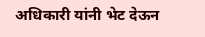अधिकारी यांनी भेट देऊन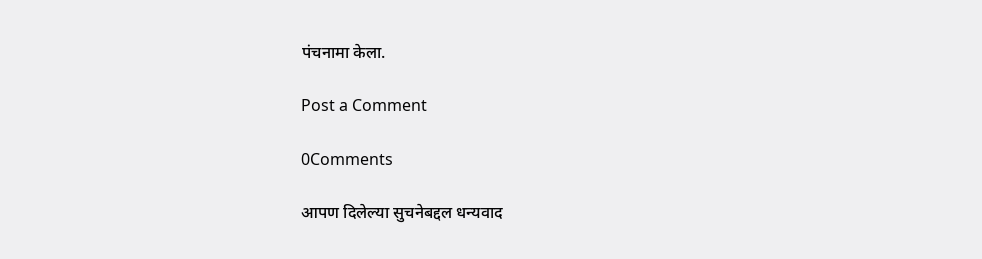पंचनामा केला.

Post a Comment

0Comments

आपण दिलेल्या सुचनेबद्दल धन्यवाद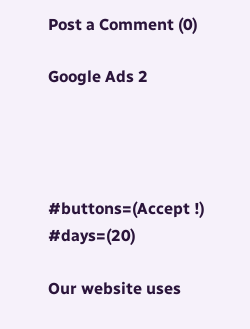Post a Comment (0)

Google Ads 2




#buttons=(Accept !) #days=(20)

Our website uses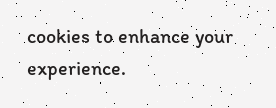cookies to enhance your experience.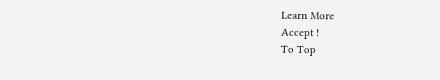Learn More
Accept !
To Top